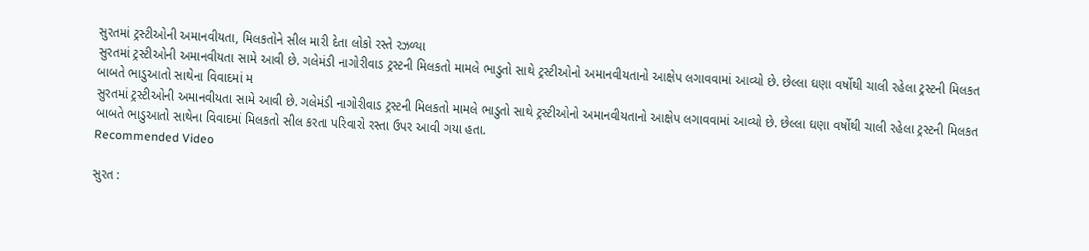સુરતમાં ટ્રસ્ટીઓની અમાનવીયતા, મિલકતોને સીલ મારી દેતા લોકો રસ્તે રઝળ્યા
સુરતમાં ટ્રસ્ટીઓની અમાનવીયતા સામે આવી છે. ગલેમંડી નાગોરીવાડ ટ્રસ્ટની મિલકતો મામલે ભાડુતો સાથે ટ્રસ્ટીઓનો અમાનવીયતાનો આક્ષેપ લગાવવામાં આવ્યો છે. છેલ્લા ઘણા વર્ષોથી ચાલી રહેલા ટ્રસ્ટની મિલકત બાબતે ભાડુઆતો સાથેના વિવાદમાં મ
સુરતમાં ટ્રસ્ટીઓની અમાનવીયતા સામે આવી છે. ગલેમંડી નાગોરીવાડ ટ્રસ્ટની મિલકતો મામલે ભાડુતો સાથે ટ્રસ્ટીઓનો અમાનવીયતાનો આક્ષેપ લગાવવામાં આવ્યો છે. છેલ્લા ઘણા વર્ષોથી ચાલી રહેલા ટ્રસ્ટની મિલકત બાબતે ભાડુઆતો સાથેના વિવાદમાં મિલકતો સીલ કરતા પરિવારો રસ્તા ઉપર આવી ગયા હતા.
Recommended Video

સુરત :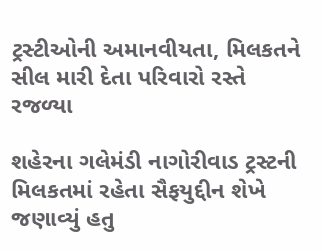ટ્રસ્ટીઓની અમાનવીયતા, મિલકતને સીલ મારી દેતા પરિવારો રસ્તે રજળ્યા

શહેરના ગલેમંડી નાગોરીવાડ ટ્રસ્ટની મિલકતમાં રહેતા સૈફયુદ્દીન શેખે જણાવ્યું હતુ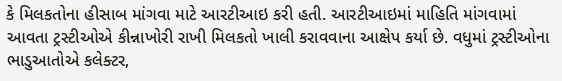કે મિલકતોના હીસાબ માંગવા માટે આરટીઆઇ કરી હતી. આરટીઆઇમાં માહિતિ માંગવામાં આવતા ટ્રસ્ટીઓએ કીન્નાખોરી રાખી મિલકતો ખાલી કરાવવાના આક્ષેપ કર્યા છે. વધુમાં ટ્રસ્ટીઓના ભાડુઆતોએ કલેક્ટર,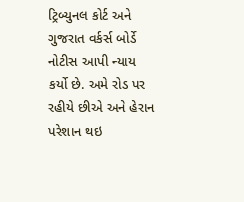ટ્રિબ્યુનલ કોર્ટ અને ગુજરાત વર્કર્સ બોર્ડે નોટીસ આપી ન્યાય કર્યો છે. અમે રોડ પર રહીયે છીએ અને હેરાન પરેશાન થઇ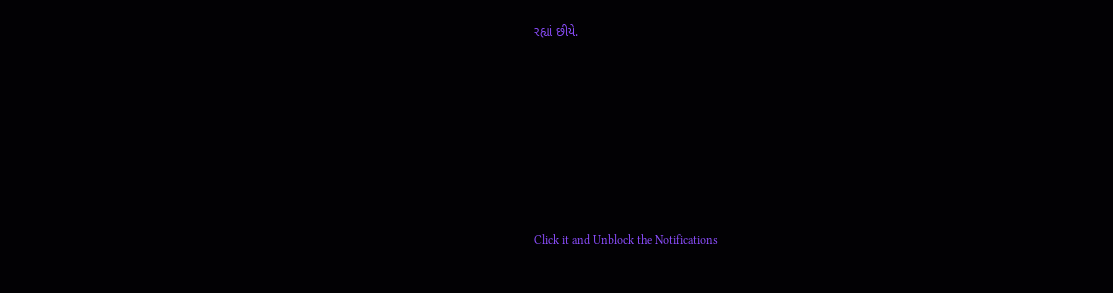રહ્યાં છીયે.












Click it and Unblock the Notifications